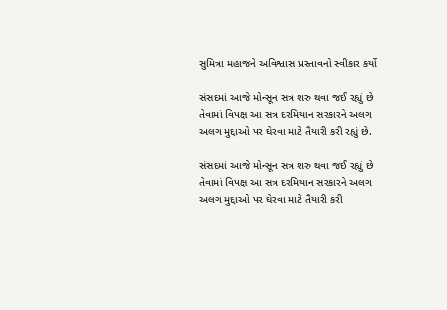સુમિત્રા મહાજને અવિશ્વાસ પ્રસ્તાવનો સ્વીકાર કર્યો

સંસદમાં આજે મોન્સૂન સત્ર શરુ થવા જઈ રહ્યું છે તેવામાં વિપક્ષ આ સત્ર દરમિયાન સરકારને અલગ અલગ મુદ્દાઓ પર ઘેરવા માટે તૈયારી કરી રહ્યું છે.

સંસદમાં આજે મોન્સૂન સત્ર શરુ થવા જઈ રહ્યું છે તેવામાં વિપક્ષ આ સત્ર દરમિયાન સરકારને અલગ અલગ મુદ્દાઓ પર ઘેરવા માટે તૈયારી કરી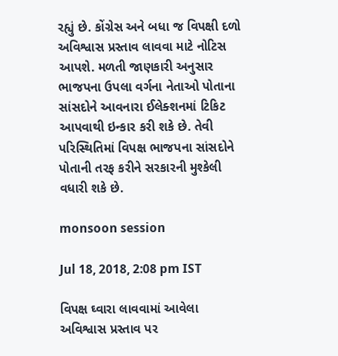રહ્યું છે. કોંગ્રેસ અને બધા જ વિપક્ષી દળો અવિશ્વાસ પ્રસ્તાવ લાવવા માટે નોટિસ આપશે. મળતી જાણકારી અનુસાર ભાજપના ઉપલા વર્ગના નેતાઓ પોતાના સાંસદોને આવનારા ઈલેક્શનમાં ટિકિટ આપવાથી ઇન્કાર કરી શકે છે. તેવી પરિસ્થિતિમાં વિપક્ષ ભાજપના સાંસદોને પોતાની તરફ કરીને સરકારની મુશ્કેલી વધારી શકે છે.

monsoon session

Jul 18, 2018, 2:08 pm IST

વિપક્ષ ઘ્વારા લાવવામાં આવેલા અવિશ્વાસ પ્રસ્તાવ પર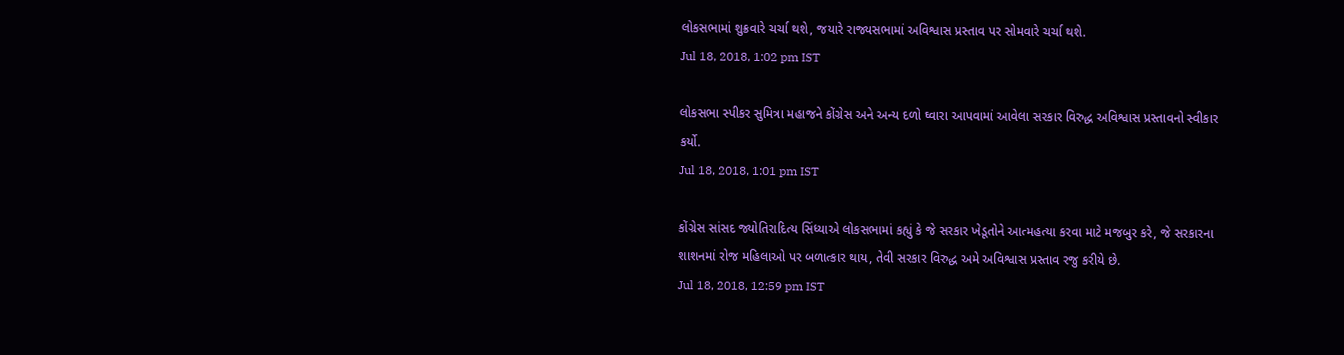લોકસભામાં શુક્રવારે ચર્ચા થશે, જયારે રાજ્યસભામાં અવિશ્વાસ પ્રસ્તાવ પર સોમવારે ચર્ચા થશે.
Jul 18, 2018, 1:02 pm IST

લોકસભા સ્પીકર સુમિત્રા મહાજને કોંગ્રેસ અને અન્ય દળો ઘ્વારા આપવામાં આવેલા સરકાર વિરુદ્ધ અવિશ્વાસ પ્રસ્તાવનો સ્વીકાર કર્યો.
Jul 18, 2018, 1:01 pm IST

કોંગ્રેસ સાંસદ જ્યોતિરાદિત્ય સિંધ્યાએ લોકસભામાં કહ્યું કે જે સરકાર ખેડૂતોને આત્મહત્યા કરવા માટે મજબુર કરે, જે સરકારના શાશનમાં રોજ મહિલાઓ પર બળાત્કાર થાય, તેવી સરકાર વિરુદ્ધ અમે અવિશ્વાસ પ્રસ્તાવ રજુ કરીયે છે.
Jul 18, 2018, 12:59 pm IST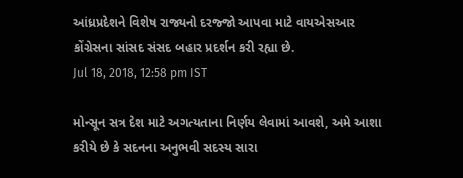આંધ્રપ્રદેશને વિશેષ રાજ્યનો દરજ્જો આપવા માટે વાયએસઆર કોંગ્રેસના સાંસદ સંસદ બહાર પ્રદર્શન કરી રહ્યા છે.
Jul 18, 2018, 12:58 pm IST

મોન્સૂન સત્ર દેશ માટે અગત્યતાના નિર્ણય લેવામાં આવશે, અમે આશા કરીયે છે કે સદનના અનુભવી સદસ્ય સારા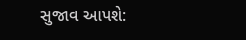સુજાવ આપશે: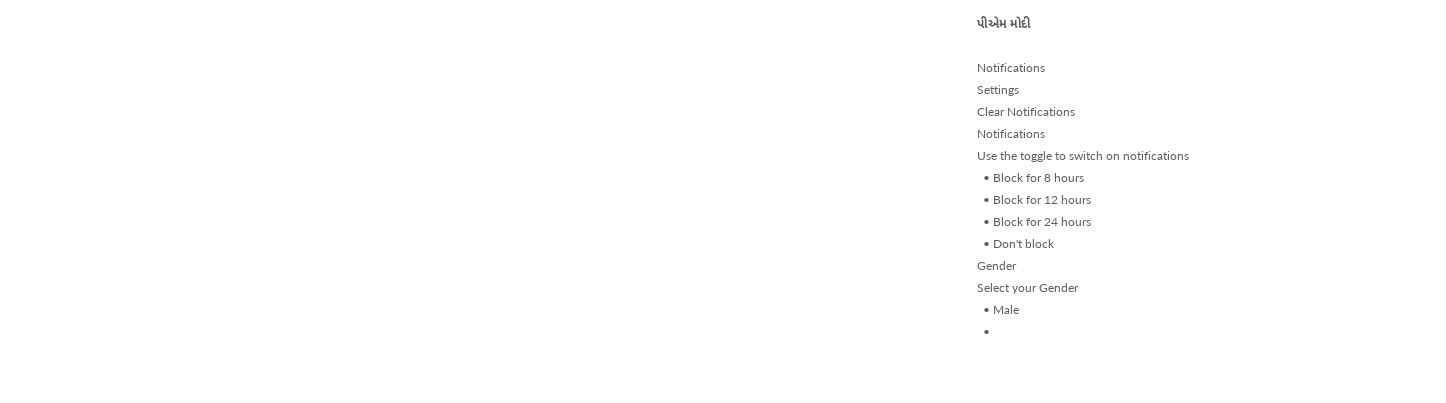પીએમ મોદી

Notifications
Settings
Clear Notifications
Notifications
Use the toggle to switch on notifications
  • Block for 8 hours
  • Block for 12 hours
  • Block for 24 hours
  • Don't block
Gender
Select your Gender
  • Male
  •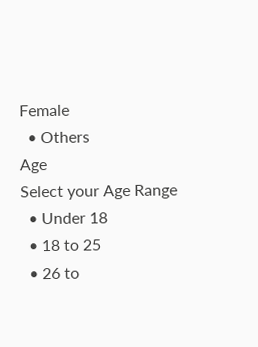Female
  • Others
Age
Select your Age Range
  • Under 18
  • 18 to 25
  • 26 to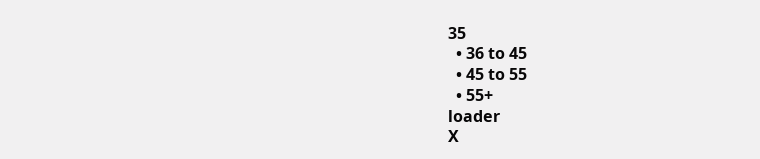35
  • 36 to 45
  • 45 to 55
  • 55+
loader
X